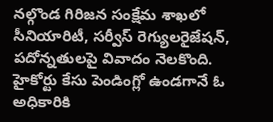నల్గొండ గిరిజన సంక్షేమ శాఖలో సీనియారిటీ, సర్వీస్ రెగ్యులరైజేషన్, పదోన్నతులపై వివాదం నెలకొంది. హైకోర్టు కేసు పెండింగ్లో ఉండగానే ఓ అధికారికి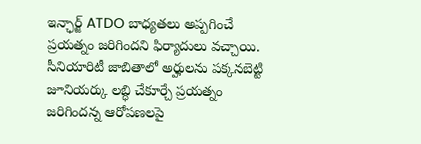ఇన్ఛార్జ్ ATDO బాధ్యతలు అప్పగించే ప్రయత్నం జరిగిందని ఫిర్యాదులు వచ్చాయి. సీనియారిటీ జాబితాలో అర్హులను పక్కనబెట్టి జూనియర్కు లబ్ధి చేకూర్చే ప్రయత్నం జరిగిందన్న ఆరోపణలపై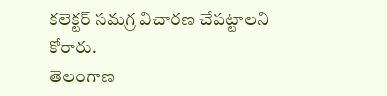కలెక్టర్ సమగ్ర విచారణ చేపట్టాలని కోరారు.
తెలంగాణ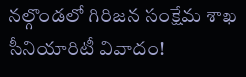నల్గొండలో గిరిజన సంక్షేమ శాఖ సీనియారిటీ వివాదం!